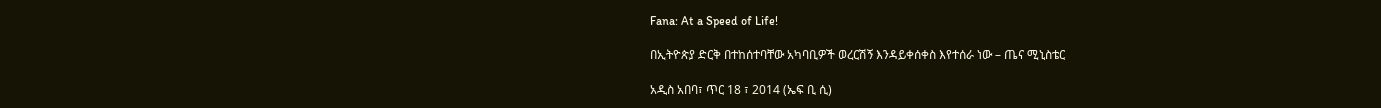Fana: At a Speed of Life!

በኢትዮጵያ ድርቅ በተከሰተባቸው አካባቢዎች ወረርሽኝ እንዳይቀሰቀስ እየተሰራ ነው – ጤና ሚኒስቴር

አዲስ አበባ፣ ጥር 18 ፣ 2014 (ኤፍ ቢ ሲ)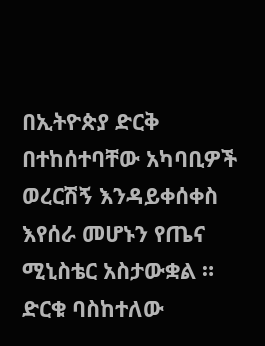በኢትዮጵያ ድርቅ በተከሰተባቸው አካባቢዎች ወረርሽኝ እንዳይቀሰቀስ እየሰራ መሆኑን የጤና ሚኒስቴር አስታውቋል ። ድርቁ ባስከተለው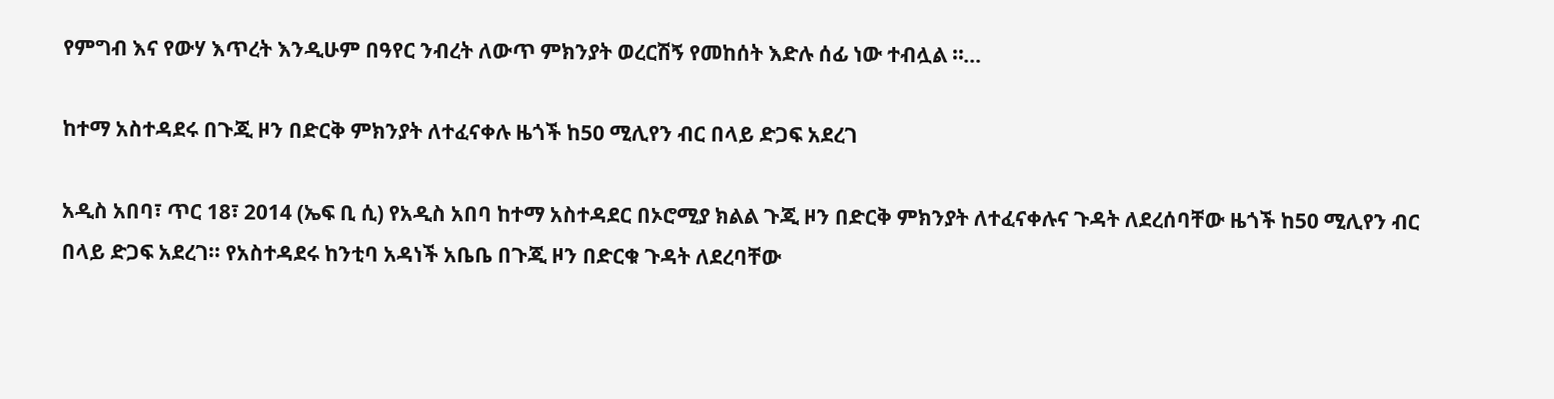የምግብ እና የውሃ እጥረት እንዲሁም በዓየር ንብረት ለውጥ ምክንያት ወረርሽኝ የመከሰት እድሉ ሰፊ ነው ተብሏል ።…

ከተማ አስተዳደሩ በጉጂ ዞን በድርቅ ምክንያት ለተፈናቀሉ ዜጎች ከ50 ሚሊየን ብር በላይ ድጋፍ አደረገ

አዲስ አበባ፣ ጥር 18፣ 2014 (ኤፍ ቢ ሲ) የአዲስ አበባ ከተማ አስተዳደር በኦሮሚያ ክልል ጉጂ ዞን በድርቅ ምክንያት ለተፈናቀሉና ጉዳት ለደረሰባቸው ዜጎች ከ50 ሚሊየን ብር በላይ ድጋፍ አደረገ፡፡ የአስተዳደሩ ከንቲባ አዳነች አቤቤ በጉጂ ዞን በድርቁ ጉዳት ለደረባቸው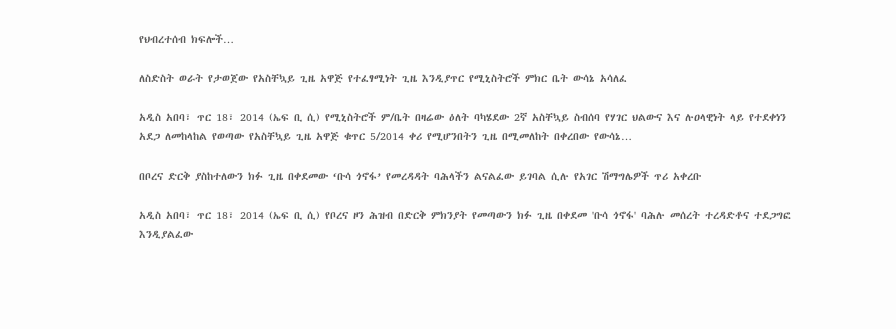የህብረተሰብ ክፍሎች…

ለስድስት ወራት የታወጀው የአስቸኳይ ጊዜ አዋጅ የተፈፃሚነት ጊዜ እንዲያጥር የሚኒስትሮች ምክር ቤት ውሳኔ አሳለፈ

አዲስ አበባ፣ ጥር 18፣ 2014 (ኤፍ ቢ ሲ) የሚኒስትሮች ም/ቤት በዛሬው ዕለት ባካሄደው 2ኛ አስቸኳይ ስብሰባ የሃገር ህልውና እና ሉዐላዊነት ላይ የተደቀነን አደጋ ለመከላከል የወጣው የአስቸኳይ ጊዜ አዋጅ ቁጥር 5/2014 ቀሪ የሚሆንበትን ጊዜ በሚመለከት በቀረበው የውሳኔ…

በቦረና ድርቅ ያስከተለውን ክፉ ጊዜ በቀደመው ‘ቡሳ ጎኖፋ’ የመረዳዳት ባሕላችን ልናልፈው ይገባል ሲሉ የአገር ሽማግሌዎች ጥሪ አቀረቡ

አዲስ አበባ፣ ጥር 18፣ 2014 (ኤፍ ቢ ሲ) የቦረና ዞን ሕዝብ በድርቅ ምክንያት የመጣውን ክፉ ጊዜ በቀደመ 'ቡሳ ጎኖፋ' ባሕሉ መሰረት ተረዳድቶና ተደጋግፎ እንዲያልፈው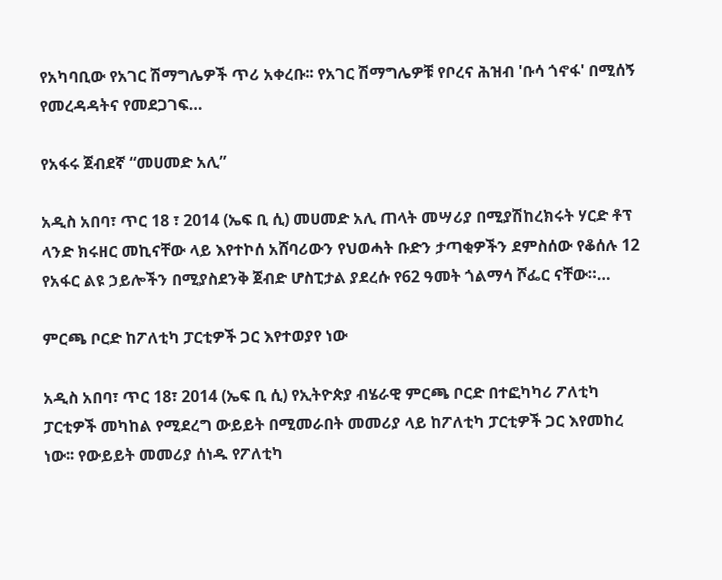የአካባቢው የአገር ሽማግሌዎች ጥሪ አቀረቡ፡፡ የአገር ሽማግሌዎቹ የቦረና ሕዝብ 'ቡሳ ጎኖፋ' በሚሰኝ የመረዳዳትና የመደጋገፍ…

የአፋሩ ጀብደኛ “መሀመድ አሊ”

አዲስ አበባ፣ ጥር 18 ፣ 2014 (ኤፍ ቢ ሲ) መሀመድ አሊ ጠላት መሣሪያ በሚያሽከረክሩት ሃርድ ቶፕ ላንድ ክሩዘር መኪናቸው ላይ እየተኮሰ አሸባሪውን የህወሓት ቡድን ታጣቂዎችን ደምስሰው የቆሰሉ 12 የአፋር ልዩ ኃይሎችን በሚያስደንቅ ጀብድ ሆስፒታል ያደረሱ የ62 ዓመት ጎልማሳ ሾፌር ናቸው።…

ምርጫ ቦርድ ከፖለቲካ ፓርቲዎች ጋር እየተወያየ ነው

አዲስ አበባ፣ ጥር 18፣ 2014 (ኤፍ ቢ ሲ) የኢትዮጵያ ብሄራዊ ምርጫ ቦርድ በተፎካካሪ ፖለቲካ ፓርቲዎች መካከል የሚደረግ ውይይት በሚመራበት መመሪያ ላይ ከፖለቲካ ፓርቲዎች ጋር እየመከረ ነው፡፡ የውይይት መመሪያ ሰነዱ የፖለቲካ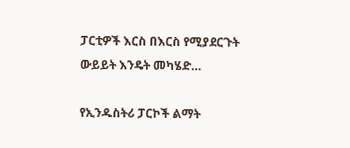ፓርቲዎች እርስ በእርስ የሚያደርጉት ውይይት እንዴት መካሄድ…

የኢንዱስትሪ ፓርኮች ልማት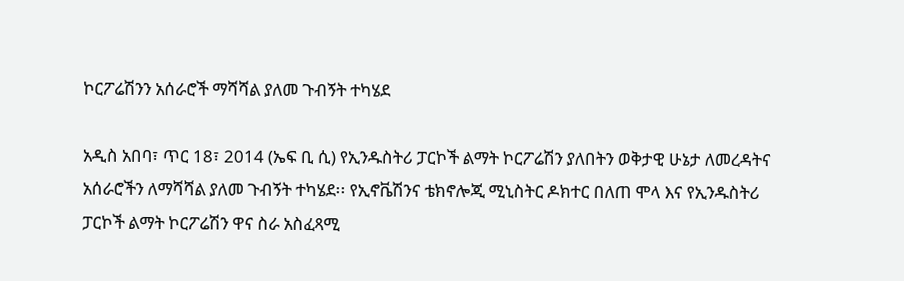ኮርፖሬሽንን አሰራሮች ማሻሻል ያለመ ጉብኝት ተካሄደ

አዲስ አበባ፣ ጥር 18፣ 2014 (ኤፍ ቢ ሲ) የኢንዱስትሪ ፓርኮች ልማት ኮርፖሬሽን ያለበትን ወቅታዊ ሁኔታ ለመረዳትና አሰራሮችን ለማሻሻል ያለመ ጉብኝት ተካሄደ፡፡ የኢኖቬሽንና ቴክኖሎጂ ሚኒስትር ዶክተር በለጠ ሞላ እና የኢንዱስትሪ ፓርኮች ልማት ኮርፖሬሽን ዋና ስራ አስፈጻሚ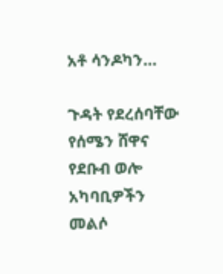አቶ ሳንዶካን…

ጉዳት የደረሰባቸው የሰሜን ሸዋና የደቡብ ወሎ አካባቢዎችን መልሶ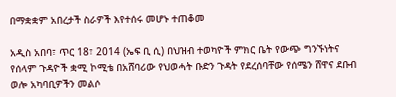በማቋቋም አበረታች ስራዎች እየተሰሩ መሆኑ ተጠቆመ

አዲስ አበባ፣ ጥር 18፣ 2014 (ኤፍ ቢ ሲ) በህዝብ ተወካዮች ምክር ቤት የውጭ ግንኙነትና የሰላም ጉዳዮች ቋሚ ኮሚቴ በአሸባሪው የህወሓት ቡድን ጉዳት የደረሰባቸው የሰሜን ሸዋና ደቡብ ወሎ አካባቢዎችን መልሶ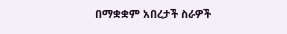በማቋቋም አበረታች ስራዎች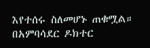እየተሰሩ ስለመሆኑ ጠቁሟል። በአምባሳደር ዶክተር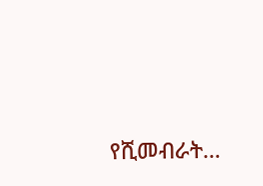የሺመብራት…